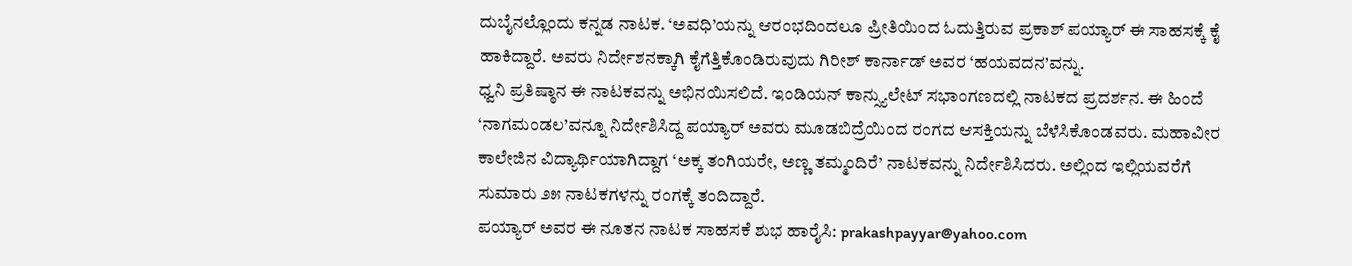ದುಬೈನಲ್ಲೊಂದು ಕನ್ನಡ ನಾಟಕ. ‘ಅವಧಿ’ಯನ್ನು ಆರಂಭದಿಂದಲೂ ಪ್ರೀತಿಯಿಂದ ಓದುತ್ತಿರುವ ಪ್ರಕಾಶ್ ಪಯ್ಯಾರ್ ಈ ಸಾಹಸಕ್ಕೆ ಕೈ ಹಾಕಿದ್ದಾರೆ. ಅವರು ನಿರ್ದೇಶನಕ್ಕಾಗಿ ಕೈಗೆತ್ತಿಕೊಂಡಿರುವುದು ಗಿರೀಶ್ ಕಾರ್ನಾಡ್ ಅವರ ‘ಹಯವದನ’ವನ್ನು.
ಧ್ವನಿ ಪ್ರತಿಷ್ಠಾನ ಈ ನಾಟಕವನ್ನು ಅಭಿನಯಿಸಲಿದೆ. ಇಂಡಿಯನ್ ಕಾನ್ಸ್ಯುಲೇಟ್ ಸಭಾಂಗಣದಲ್ಲಿ ನಾಟಕದ ಪ್ರದರ್ಶನ. ಈ ಹಿಂದೆ ‘ನಾಗಮಂಡಲ’ವನ್ನೂ ನಿರ್ದೇಶಿಸಿದ್ದ ಪಯ್ಯಾರ್ ಅವರು ಮೂಡಬಿದ್ರೆಯಿಂದ ರಂಗದ ಆಸಕ್ತಿಯನ್ನು ಬೆಳೆಸಿಕೊಂಡವರು. ಮಹಾವೀರ ಕಾಲೇಜಿನ ವಿದ್ಯಾರ್ಥಿಯಾಗಿದ್ದಾಗ ‘ಅಕ್ಕ ತಂಗಿಯರೇ, ಅಣ್ಣ ತಮ್ಮಂದಿರೆ’ ನಾಟಕವನ್ನು ನಿರ್ದೇಶಿಸಿದರು. ಅಲ್ಲಿಂದ ಇಲ್ಲಿಯವರೆಗೆ ಸುಮಾರು ೨೫ ನಾಟಕಗಳನ್ನು ರಂಗಕ್ಕೆ ತಂದಿದ್ದಾರೆ.
ಪಯ್ಯಾರ್ ಅವರ ಈ ನೂತನ ನಾಟಕ ಸಾಹಸಕೆ ಶುಭ ಹಾರೈಸಿ: prakashpayyar@yahoo.com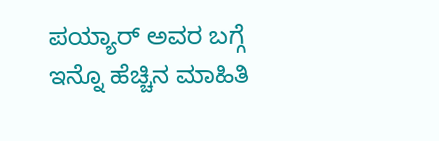ಪಯ್ಯಾರ್ ಅವರ ಬಗ್ಗೆ ಇನ್ನೊ ಹೆಚ್ಚಿನ ಮಾಹಿತಿ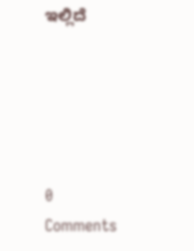ಇಲ್ಲಿದೆ





0 Comments